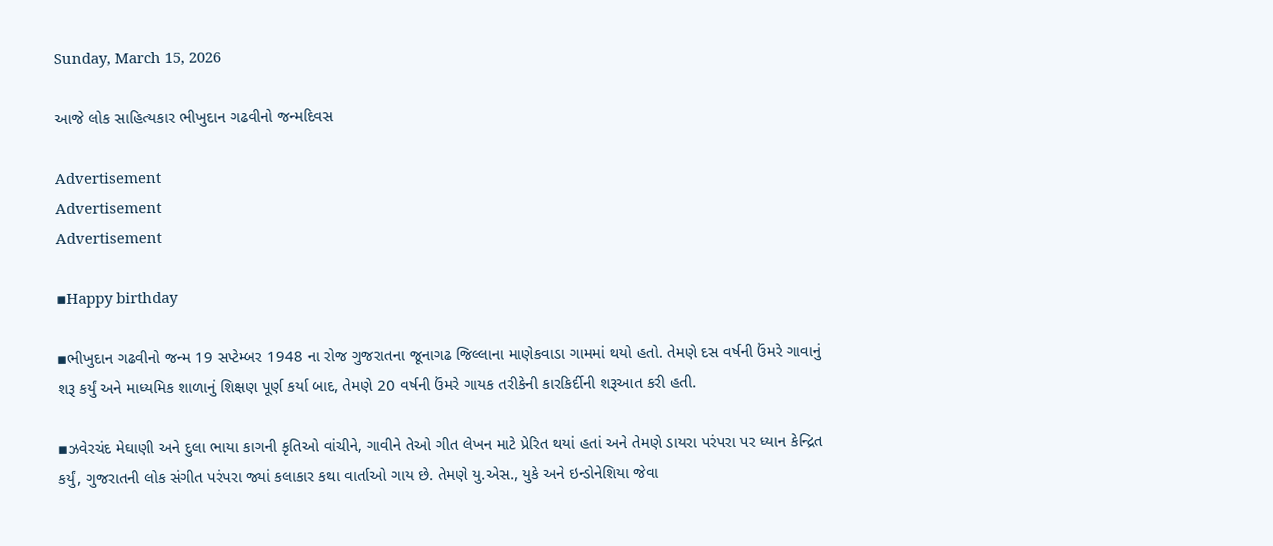Sunday, March 15, 2026

આજે લોક સાહિત્યકાર ભીખુદાન ગઢવીનો જન્મદિવસ

Advertisement
Advertisement
Advertisement

▪Happy birthday

▪ભીખુદાન ગઢવીનો જન્મ 19 સપ્ટેમ્બર 1948 ના રોજ ગુજરાતના જૂનાગઢ જિલ્લાના માણેકવાડા ગામમાં થયો હતો. તેમણે દસ વર્ષની ઉંમરે ગાવાનું શરૂ કર્યું અને માધ્યમિક શાળાનું શિક્ષણ પૂર્ણ કર્યા બાદ, તેમણે 20 વર્ષની ઉંમરે ગાયક તરીકેની કારકિર્દીની શરૂઆત કરી હતી.

▪ઝવેરચંદ મેઘાણી અને દુલા ભાયા કાગની કૃતિઓ વાંચીને, ગાવીને તેઓ ગીત લેખન માટે પ્રેરિત થયાં હતાં અને તેમણે ડાયરા પરંપરા પર ધ્યાન કેન્દ્રિત કર્યું, ગુજરાતની લોક સંગીત પરંપરા જ્યાં કલાકાર કથા વાર્તાઓ ગાય છે. તેમણે યુ.એસ., યુકે અને ઇન્ડોનેશિયા જેવા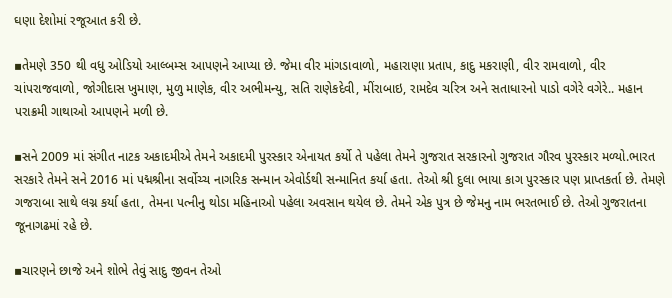ઘણા દેશોમાં રજૂઆત કરી છે.

▪તેમણે 350 થી વધુ ઓડિયો આલ્બમ્સ આપણને આપ્યા છે. જેમા વીર માંગડાવાળો, મહારાણા પ્રતાપ, કાદુ મકરાણી, વીર રામવાળો, વીર ચાંપરાજવાળો, જોગીદાસ ખુમાણ, મુળુ માણેક, વીર અભીમન્યુ, સતિ રાણેકદેવી, મીંરાબાઇ, રામદેવ ચરિત્ર અને સતાધારનો પાડો વગેરે વગેરે.. મહાન પરાક્રમી ગાથાઓ આપણને મળી છે.

▪સને 2009 માં સંગીત નાટક અકાદમીએ તેમને અકાદમી પુરસ્કાર એનાયત કર્યો તે પહેલા તેમને ગુજરાત સરકારનો ગુજરાત ગૌરવ પુરસ્કાર મળ્યો.ભારત સરકારે તેમને સને 2016 માં પદ્મશ્રીના સર્વોચ્ચ નાગરિક સન્માન એવોર્ડથી સન્માનિત કર્યા હતા. તેઓ શ્રી દુલા ભાયા કાગ પુરસ્કાર પણ પ્રાપ્તકર્તા છે. તેમણે ગજરાબા સાથે લગ્ન કર્યા હતા, તેમના પત્નીનુ થોડા મહિનાઓ પહેલા અવસાન થયેલ છે. તેમને એક પુત્ર છે જેમનુ નામ ભરતભાઈ છે. તેઓ ગુજરાતના જૂનાગઢમાં રહે છે.

▪ચારણને છાજે અને શોભે તેવું સાદુ જીવન તેઓ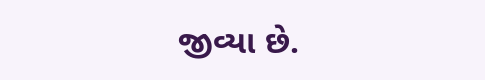જીવ્યા છે.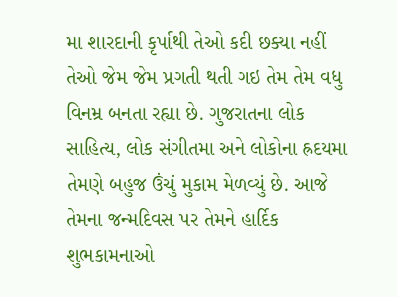મા શારદાની કૃર્પાથી તેઓ કદી છક્યા નહીં તેઓ જેમ જેમ પ્રગતી થતી ગઇ તેમ તેમ વધુ વિનમ્ર બનતા રહ્યા છે. ગુજરાતના લોક સાહિત્ય, લોક સંગીતમા અને લોકોના હ્રદયમા તેમણે બહુજ ઉંચું મુકામ મેળવ્યું છે. આજે તેમના જન્મદિવસ પર તેમને હાર્દિક શુભકામનાઓ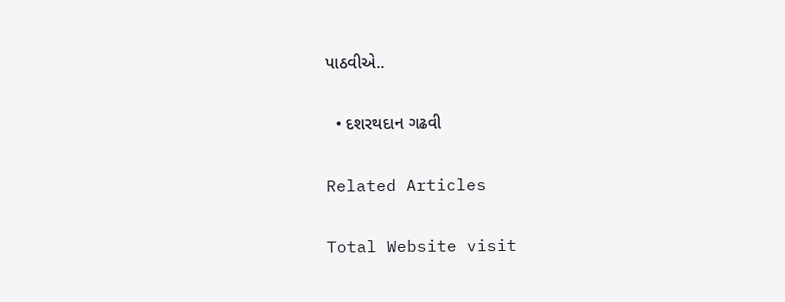પાઠવીએ..

  • દશરથદાન ગઢવી

Related Articles

Total Website visit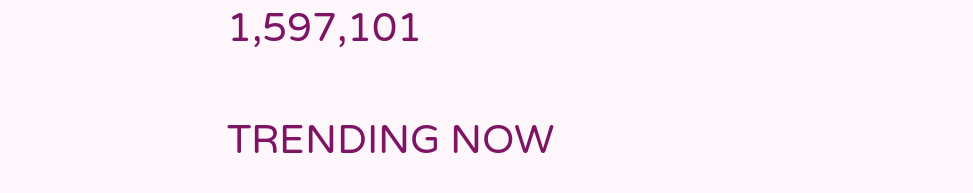1,597,101

TRENDING NOW